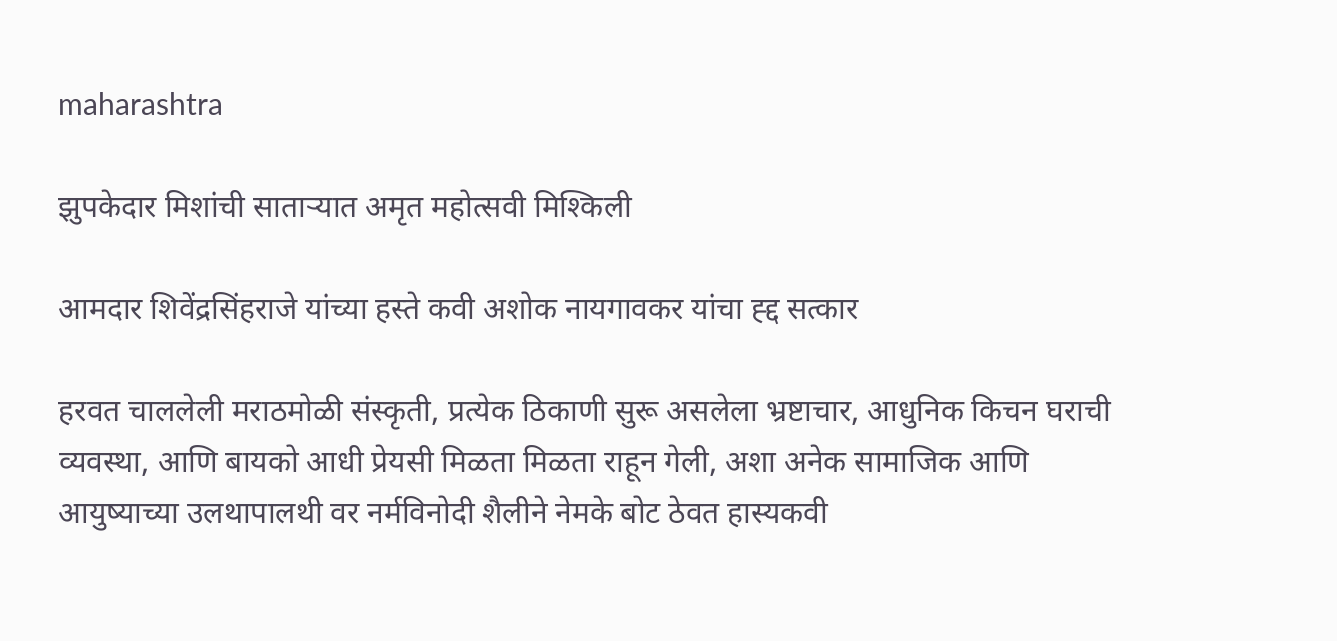maharashtra

झुपकेदार मिशांची सातार्‍यात अमृत महोत्सवी मिश्किली

आमदार शिवेंद्रसिंहराजे यांच्या हस्ते कवी अशोक नायगावकर यांचा ह्द्द सत्कार

हरवत चाललेली मराठमोळी संस्कृती, प्रत्येक ठिकाणी सुरू असलेला भ्रष्टाचार, आधुनिक किचन घराची व्यवस्था, आणि बायको आधी प्रेयसी मिळता मिळता राहून गेली, अशा अनेक सामाजिक आणि आयुष्याच्या उलथापालथी वर नर्मविनोदी शैलीने नेमके बोट ठेवत हास्यकवी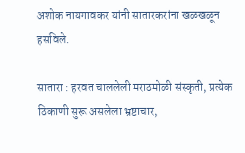अशोक नायगावकर यांनी सातारकरांना खळखळून हसविले.

सातारा : हरवत चाललेली मराठमोळी संस्कृती, प्रत्येक ठिकाणी सुरू असलेला भ्रष्टाचार,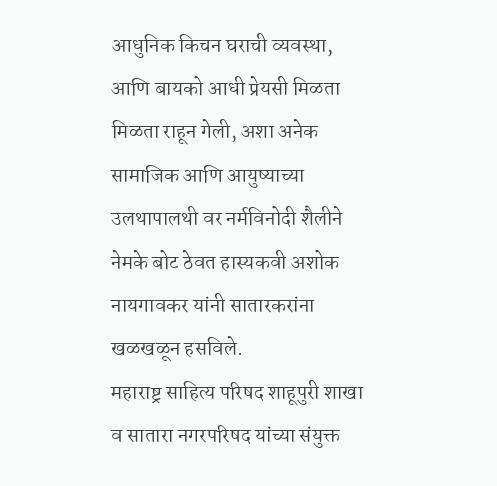आधुनिक किचन घराची व्यवस्था, आणि बायको आधी प्रेयसी मिळता मिळता राहून गेली, अशा अनेक सामाजिक आणि आयुष्याच्या उलथापालथी वर नर्मविनोदी शैलीने नेमके बोट ठेवत हास्यकवी अशोक नायगावकर यांनी सातारकरांना खळखळून हसविले.
महाराष्ट्र साहित्य परिषद शाहूपुरी शाखा व सातारा नगरपरिषद यांच्या संयुक्त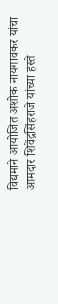विद्यमाने आयोजित अशोक नायगावकर यांचा आमदार शिवेंद्रसिंहराजे यांच्या हस्ते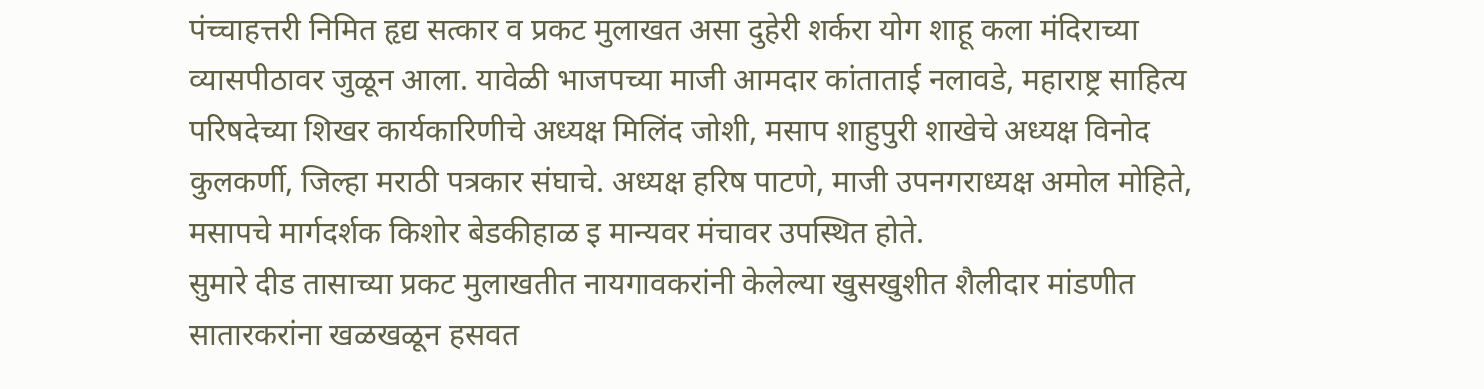पंच्चाहत्तरी निमित हृद्य सत्कार व प्रकट मुलाखत असा दुहेरी शर्करा योग शाहू कला मंदिराच्या व्यासपीठावर जुळून आला. यावेळी भाजपच्या माजी आमदार कांताताई नलावडे, महाराष्ट्र साहित्य परिषदेच्या शिखर कार्यकारिणीचे अध्यक्ष मिलिंद जोशी, मसाप शाहुपुरी शाखेचे अध्यक्ष विनोद कुलकर्णी, जिल्हा मराठी पत्रकार संघाचे. अध्यक्ष हरिष पाटणे, माजी उपनगराध्यक्ष अमोल मोहिते, मसापचे मार्गदर्शक किशोर बेडकीहाळ इ मान्यवर मंचावर उपस्थित होते.
सुमारे दीड तासाच्या प्रकट मुलाखतीत नायगावकरांनी केलेल्या खुसखुशीत शैलीदार मांडणीत सातारकरांना खळखळून हसवत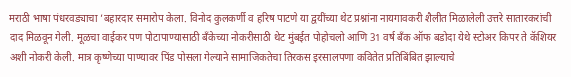मराठी भाषा पंधरवड्याचा ’बहारदार समारोप केला. विनोद कुलकर्णी व हरिष पाटणे या द्वयींच्या थेट प्रश्नांना नायगावकरी शैलीत मिळालेली उत्तरे सातारकरांची दाद मिळवून गेली. मूळचा वाईकर पण पोटापाण्यासाठी बँकेच्या नोकरीसाठी थेट मुंबईत पोहोचलो आणि 31 वर्ष बँक ऑफ बडोदा येथे स्टोअर किपर ते कॅशियर अशी नोकरी केली. मात्र कृष्णेच्या पाण्यावर पिंड पोसला गेल्याने सामाजिकतेचा तिरकस इरसालपणा कवितेत प्रतिबिंबित झाल्याचे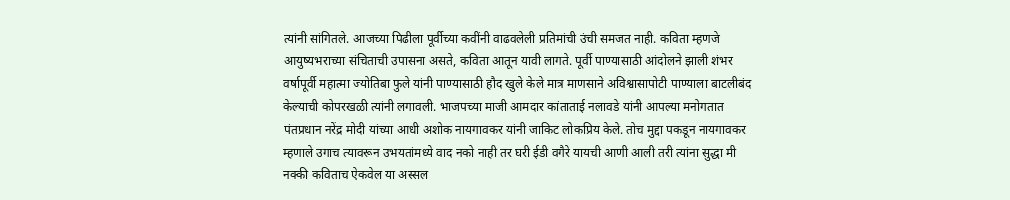त्यांनी सांगितले. आजच्या पिढीला पूर्वीच्या कवींनी वाढवलेली प्रतिमांची उंची समजत नाही. कविता म्हणजे आयुष्यभराच्या संचिताची उपासना असते, कविता आतून यावी लागते. पूर्वी पाण्यासाठी आंदोलने झाली शंभर वर्षापूर्वी महात्मा ज्योतिबा फुले यांनी पाण्यासाठी हौद खुले केले मात्र माणसाने अविश्वासापोटी पाण्याला बाटलीबंद केल्याची कोपरखळी त्यांनी लगावली. भाजपच्या माजी आमदार कांताताई नलावडे यांनी आपल्या मनोगतात पंतप्रधान नरेंद्र मोदी यांच्या आधी अशोक नायगावकर यांनी जाकिट लोकप्रिय केले. तोच मुद्दा पकडून नायगावकर म्हणाले उगाच त्यावरून उभयतांमध्ये वाद नको नाही तर घरी ईडी वगैरे यायची आणी आली तरी त्यांना सुद्धा मी नक्की कविताच ऐकवेल या अस्सल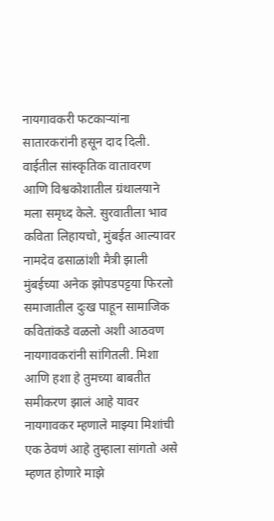नायगावकरी फटकार्‍यांना सातारकरांनी हसून दाद दिली.
वाईतील सांस्कृतिक वातावरण आणि विश्वकोशातील ग्रंथालयाने मला समृध्द केले. सुरवातीला भाव कविता लिहायचो, मुंबईत आल्यावर नामदेव ढसाळांशी मैत्री झाली मुंबईच्या अनेक झोपडपट्टया फिरलो समाजातील दुःख पाहून सामाजिक कवितांकडे वळलो अशी आठवण नायगावकरांनी सांगितली. मिशा आणि हशा हे तुमच्या बाबतीत समीकरण झालं आहे यावर नायगावकर म्हणाले माझ्या मिशांची एक ठेवणं आहे तुम्हाला सांगतो असे म्हणत होणारे माझे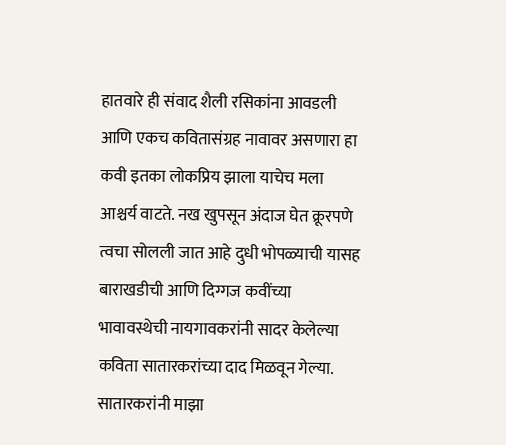हातवारे ही संवाद शैली रसिकांना आवडली आणि एकच कवितासंग्रह नावावर असणारा हा कवी इतका लोकप्रिय झाला याचेच मला आश्चर्य वाटते. नख खुपसून अंदाज घेत क्रूरपणे त्वचा सोलली जात आहे दुधी भोपळ्याची यासह बाराखडीची आणि दिग्गज कवींच्या भावावस्थेची नायगावकरांनी सादर केलेल्या कविता सातारकरांच्या दाद मिळवून गेल्या. सातारकरांनी माझा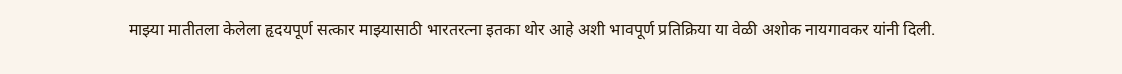माझ्या मातीतला केलेला हृदयपूर्ण सत्कार माझ्यासाठी भारतरत्ना इतका थोर आहे अशी भावपूर्ण प्रतिक्रिया या वेळी अशोक नायगावकर यांनी दिली.